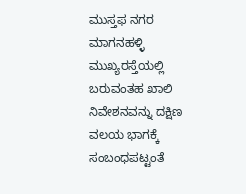ಮುಸ್ತಫ ನಗರ ಮಾಗನಹಳ್ಳಿ ಮುಖ್ಯರಸ್ತೆಯಲ್ಲಿ ಬರುವಂತಹ ಖಾಲಿ ನಿವೇಶನವನ್ನು ದಕ್ಷಿಣ ವಲಯ ಭಾಗಕ್ಕೆ ಸಂಬಂಧಪಟ್ಟಂತೆ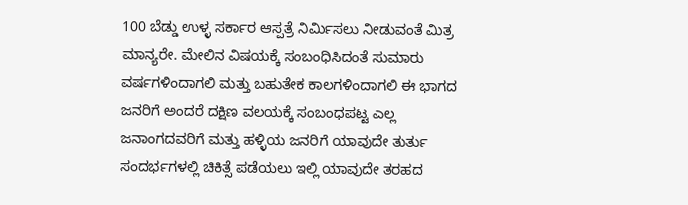100 ಬೆಡ್ಡು ಉಳ್ಳ ಸರ್ಕಾರ ಆಸ್ಪತ್ರೆ ನಿರ್ಮಿಸಲು ನೀಡುವಂತೆ ಮಿತ್ರ ಮಾನ್ಯರೇ. ಮೇಲಿನ ವಿಷಯಕ್ಕೆ ಸಂಬಂಧಿಸಿದಂತೆ ಸುಮಾರು ವರ್ಷಗಳಿಂದಾಗಲಿ ಮತ್ತು ಬಹುತೇಕ ಕಾಲಗಳಿಂದಾಗಲಿ ಈ ಭಾಗದ ಜನರಿಗೆ ಅಂದರೆ ದಕ್ಷಿಣ ವಲಯಕ್ಕೆ ಸಂಬಂಧಪಟ್ಟ ಎಲ್ಲ ಜನಾಂಗದವರಿಗೆ ಮತ್ತು ಹಳ್ಳಿಯ ಜನರಿಗೆ ಯಾವುದೇ ತುರ್ತು ಸಂದರ್ಭಗಳಲ್ಲಿ ಚಿಕಿತ್ಸೆ ಪಡೆಯಲು ಇಲ್ಲಿ ಯಾವುದೇ ತರಹದ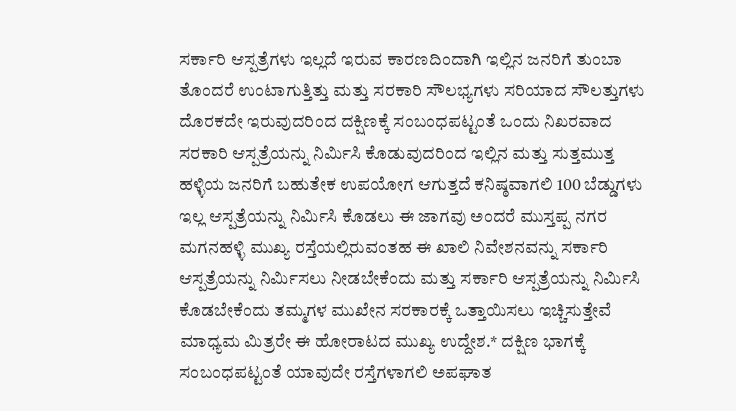ಸರ್ಕಾರಿ ಆಸ್ಪತ್ರೆಗಳು ಇಲ್ಲದೆ ಇರುವ ಕಾರಣದಿಂದಾಗಿ ಇಲ್ಲಿನ ಜನರಿಗೆ ತುಂಬಾ ತೊಂದರೆ ಉಂಟಾಗುತ್ತಿತ್ತು ಮತ್ತು ಸರಕಾರಿ ಸೌಲಭ್ಯಗಳು ಸರಿಯಾದ ಸೌಲತ್ತುಗಳು ದೊರಕದೇ ಇರುವುದರಿಂದ ದಕ್ಷಿಣಕ್ಕೆ ಸಂಬಂಧಪಟ್ಟಂತೆ ಒಂದು ನಿಖರವಾದ ಸರಕಾರಿ ಆಸ್ಪತ್ರೆಯನ್ನು ನಿರ್ಮಿಸಿ ಕೊಡುವುದರಿಂದ ಇಲ್ಲಿನ ಮತ್ತು ಸುತ್ತಮುತ್ತ ಹಳ್ಳಿಯ ಜನರಿಗೆ ಬಹುತೇಕ ಉಪಯೋಗ ಆಗುತ್ತದೆ ಕನಿಷ್ಠವಾಗಲಿ 100 ಬೆಡ್ಡುಗಳು ಇಲ್ಲ ಆಸ್ಪತ್ರೆಯನ್ನು ನಿರ್ಮಿಸಿ ಕೊಡಲು ಈ ಜಾಗವು ಅಂದರೆ ಮುಸ್ತಪ್ಪ ನಗರ ಮಗನಹಳ್ಳಿ ಮುಖ್ಯ ರಸ್ತೆಯಲ್ಲಿರುವಂತಹ ಈ ಖಾಲಿ ನಿವೇಶನವನ್ನು ಸರ್ಕಾರಿ ಆಸ್ಪತ್ರೆಯನ್ನು ನಿರ್ಮಿಸಲು ನೀಡಬೇಕೆಂದು ಮತ್ತು ಸರ್ಕಾರಿ ಆಸ್ಪತ್ರೆಯನ್ನು ನಿರ್ಮಿಸಿ ಕೊಡಬೇಕೆಂದು ತಮ್ಮಗಳ ಮುಖೇನ ಸರಕಾರಕ್ಕೆ ಒತ್ತಾಯಿಸಲು ಇಚ್ಚಿಸುತ್ತೇವೆ ಮಾಧ್ಯಮ ಮಿತ್ರರೇ ಈ ಹೋರಾಟದ ಮುಖ್ಯ ಉದ್ದೇಶ.* ದಕ್ಷಿಣ ಭಾಗಕ್ಕೆ ಸಂಬಂಧಪಟ್ಟಂತೆ ಯಾವುದೇ ರಸ್ತೆಗಳಾಗಲಿ ಅಪಘಾತ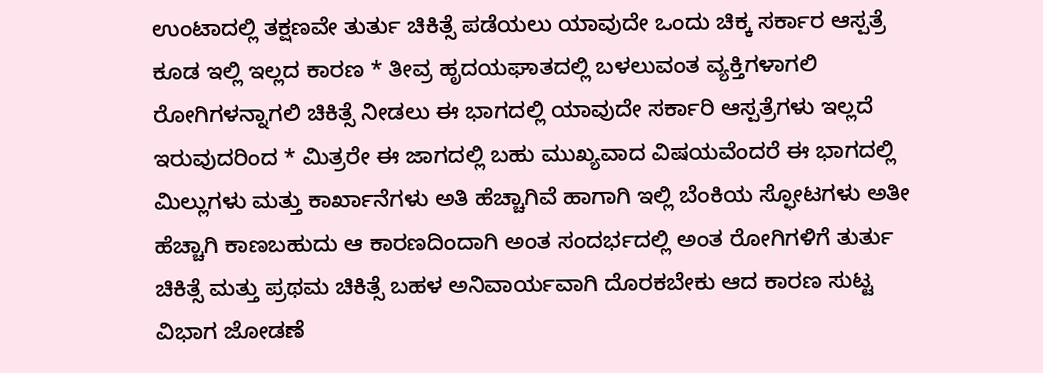ಉಂಟಾದಲ್ಲಿ ತಕ್ಷಣವೇ ತುರ್ತು ಚಿಕಿತ್ಸೆ ಪಡೆಯಲು ಯಾವುದೇ ಒಂದು ಚಿಕ್ಕ ಸರ್ಕಾರ ಆಸ್ಪತ್ರೆ ಕೂಡ ಇಲ್ಲಿ ಇಲ್ಲದ ಕಾರಣ * ತೀವ್ರ ಹೃದಯಘಾತದಲ್ಲಿ ಬಳಲುವಂತ ವ್ಯಕ್ತಿಗಳಾಗಲಿ ರೋಗಿಗಳನ್ನಾಗಲಿ ಚಿಕಿತ್ಸೆ ನೀಡಲು ಈ ಭಾಗದಲ್ಲಿ ಯಾವುದೇ ಸರ್ಕಾರಿ ಆಸ್ಪತ್ರೆಗಳು ಇಲ್ಲದೆ ಇರುವುದರಿಂದ * ಮಿತ್ರರೇ ಈ ಜಾಗದಲ್ಲಿ ಬಹು ಮುಖ್ಯವಾದ ವಿಷಯವೆಂದರೆ ಈ ಭಾಗದಲ್ಲಿ ಮಿಲ್ಲುಗಳು ಮತ್ತು ಕಾರ್ಖಾನೆಗಳು ಅತಿ ಹೆಚ್ಚಾಗಿವೆ ಹಾಗಾಗಿ ಇಲ್ಲಿ ಬೆಂಕಿಯ ಸ್ಫೋಟಗಳು ಅತೀ ಹೆಚ್ಚಾಗಿ ಕಾಣಬಹುದು ಆ ಕಾರಣದಿಂದಾಗಿ ಅಂತ ಸಂದರ್ಭದಲ್ಲಿ ಅಂತ ರೋಗಿಗಳಿಗೆ ತುರ್ತು ಚಿಕಿತ್ಸೆ ಮತ್ತು ಪ್ರಥಮ ಚಿಕಿತ್ಸೆ ಬಹಳ ಅನಿವಾರ್ಯವಾಗಿ ದೊರಕಬೇಕು ಆದ ಕಾರಣ ಸುಟ್ಟ ವಿಭಾಗ ಜೋಡಣೆ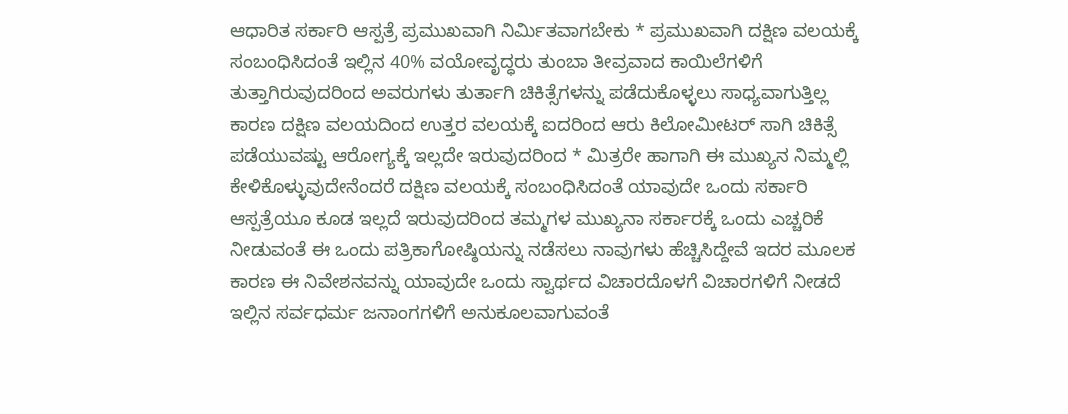ಆಧಾರಿತ ಸರ್ಕಾರಿ ಆಸ್ಪತ್ರೆ ಪ್ರಮುಖವಾಗಿ ನಿರ್ಮಿತವಾಗಬೇಕು * ಪ್ರಮುಖವಾಗಿ ದಕ್ಷಿಣ ವಲಯಕ್ಕೆ ಸಂಬಂಧಿಸಿದಂತೆ ಇಲ್ಲಿನ 40% ವಯೋವೃದ್ಧರು ತುಂಬಾ ತೀವ್ರವಾದ ಕಾಯಿಲೆಗಳಿಗೆ ತುತ್ತಾಗಿರುವುದರಿಂದ ಅವರುಗಳು ತುರ್ತಾಗಿ ಚಿಕಿತ್ಸೆಗಳನ್ನು ಪಡೆದುಕೊಳ್ಳಲು ಸಾಧ್ಯವಾಗುತ್ತಿಲ್ಲ ಕಾರಣ ದಕ್ಷಿಣ ವಲಯದಿಂದ ಉತ್ತರ ವಲಯಕ್ಕೆ ಐದರಿಂದ ಆರು ಕಿಲೋಮೀಟರ್ ಸಾಗಿ ಚಿಕಿತ್ಸೆ ಪಡೆಯುವಷ್ಟು ಆರೋಗ್ಯಕ್ಕೆ ಇಲ್ಲದೇ ಇರುವುದರಿಂದ * ಮಿತ್ರರೇ ಹಾಗಾಗಿ ಈ ಮುಖ್ಯನ ನಿಮ್ಮಲ್ಲಿ ಕೇಳಿಕೊಳ್ಳುವುದೇನೆಂದರೆ ದಕ್ಷಿಣ ವಲಯಕ್ಕೆ ಸಂಬಂಧಿಸಿದಂತೆ ಯಾವುದೇ ಒಂದು ಸರ್ಕಾರಿ ಆಸ್ಪತ್ರೆಯೂ ಕೂಡ ಇಲ್ಲದೆ ಇರುವುದರಿಂದ ತಮ್ಮಗಳ ಮುಖ್ಯನಾ ಸರ್ಕಾರಕ್ಕೆ ಒಂದು ಎಚ್ಚರಿಕೆ ನೀಡುವಂತೆ ಈ ಒಂದು ಪತ್ರಿಕಾಗೋಷ್ಠಿಯನ್ನು ನಡೆಸಲು ನಾವುಗಳು ಹೆಚ್ಚಿಸಿದ್ದೇವೆ ಇದರ ಮೂಲಕ ಕಾರಣ ಈ ನಿವೇಶನವನ್ನು ಯಾವುದೇ ಒಂದು ಸ್ವಾರ್ಥದ ವಿಚಾರದೊಳಗೆ ವಿಚಾರಗಳಿಗೆ ನೀಡದೆ ಇಲ್ಲಿನ ಸರ್ವಧರ್ಮ ಜನಾಂಗಗಳಿಗೆ ಅನುಕೂಲವಾಗುವಂತೆ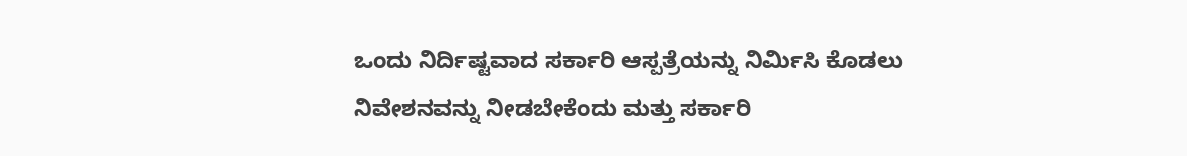ಒಂದು ನಿರ್ದಿಷ್ಟವಾದ ಸರ್ಕಾರಿ ಆಸ್ಪತ್ರೆಯನ್ನು ನಿರ್ಮಿಸಿ ಕೊಡಲು ನಿವೇಶನವನ್ನು ನೀಡಬೇಕೆಂದು ಮತ್ತು ಸರ್ಕಾರಿ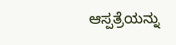ಆಸ್ಪತ್ರೆಯನ್ನು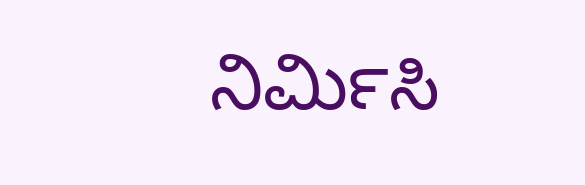ನಿರ್ಮಿಸಿ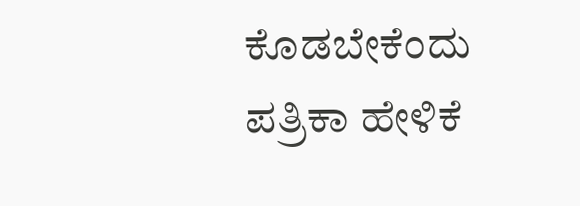ಕೊಡಬೇಕೆಂದು ಪತ್ರಿಕಾ ಹೇಳಿಕೆ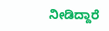ನೀಡಿದ್ದಾರೆ